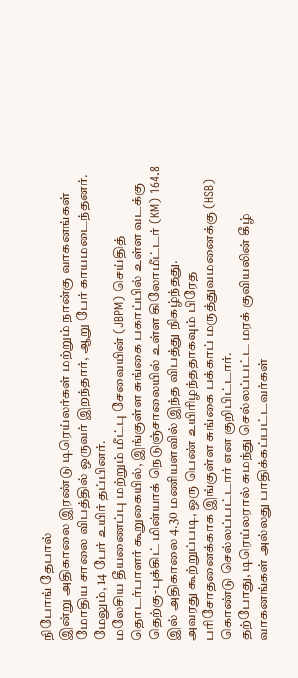நிபோங் தேபால்
இன்று அதிகாலை இரண்டு டிரெய்லர்கள் மற்றும் நான்கு வாகனங்கள் மோதிய சாலை விபத்தில் ஒருவர் இறந்தார், ஆறு பேர் காயமடைந்தனர். மேலும், 14 பேர் உயிர் தப்பினர்.
மலேசிய தீயணைப்பு மற்றும் மீட்பு சேவையின் (JBPM) செய்தித் தொடர்பாளர் கூறுகையில், இங்குள்ள சுங்கை பகாப்பில் உள்ள வடக்கு தெற்கு-புக்கிட் மின்யாக் நெடுஞ்சாலையில் உள்ள கிலோமீட்டர் (KM) 164.8 இல் அதிகாலை 4.30 மணியளவில் இந்த விபத்து நிகழ்ந்தது.
அவரது கூற்றுப்படி, ஒரு பெண் உயிரிழந்ததாகவும் பிரேத பரிசோதனைக்காக இங்குள்ள சுங்கை பக்காப் மருத்துவமனைக்கு (HSB) கொண்டு செல்லப்பட்டார் என குறிபிட்டார்.
தற்போது, டிரெய்லரால் சுமந்து செல்லப்பட்ட மரக் குவியலின் கீழ் வாகனங்கள் அல்லது பாதிக்கப்பட்டவர்கள்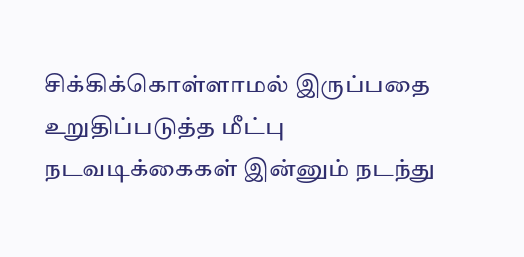சிக்கிக்கொள்ளாமல் இருப்பதை உறுதிப்படுத்த மீட்பு நடவடிக்கைகள் இன்னும் நடந்து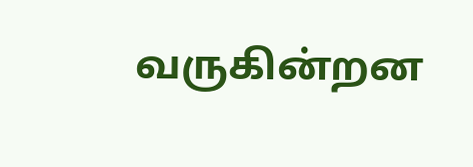வருகின்றன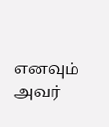எனவும் அவர்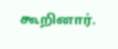கூறினார்.